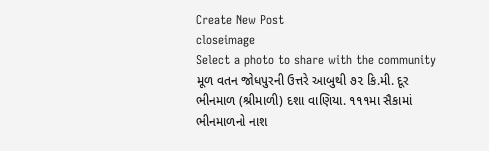Create New Post
closeimage
Select a photo to share with the community
મૂળ વતન જોધપુરની ઉત્તરે આબુથી ૭૨ કિ.મી. દૂર ભીનમાળ (શ્રીમાળી) દશા વાણિયા. ૧૧૧મા સૈકામાં ભીનમાળનો નાશ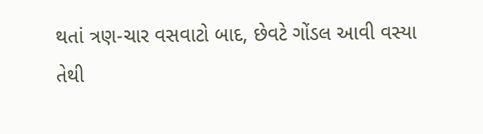થતાં ત્રણ-ચાર વસવાટો બાદ, છેવટે ગોંડલ આવી વસ્યા તેથી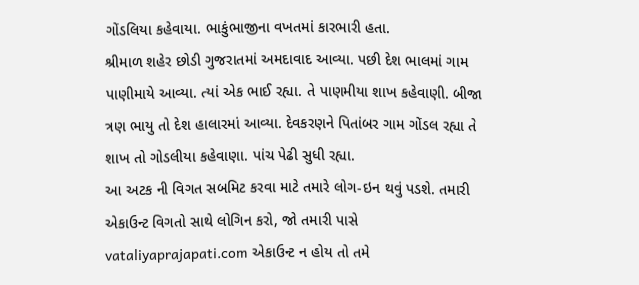ગોંડલિયા કહેવાયા. ભાકુંભાજીના વખતમાં કારભારી હતા.
શ્રીમાળ શહેર છોડી ગુજરાતમાં અમદાવાદ આવ્યા. પછી દેશ ભાલમાં ગામ પાણીમાયે આવ્યા. ત્યાં એક ભાઈ રહ્યા. તે પાણમીયા શાખ કહેવાણી. બીજા ત્રણ ભાયુ તો દેશ હાલારમાં આવ્યા. દેવકરણને પિતાંબર ગામ ગોંડલ રહ્યા તે શાખ તો ગોડલીયા કહેવાણા. પાંચ પેઢી સુધી રહ્યા.
આ અટક ની વિગત સબમિટ કરવા માટે તમારે લોગ-ઇન થવું પડશે. તમારી એકાઉન્ટ વિગતો સાથે લોગિન કરો, જો તમારી પાસે vataliyaprajapati.com એકાઉન્ટ ન હોય તો તમે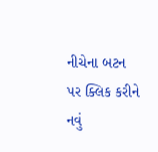નીચેના બટન પર ક્લિક કરીને નવું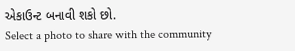એકાઉન્ટ બનાવી શકો છો.
Select a photo to share with the community